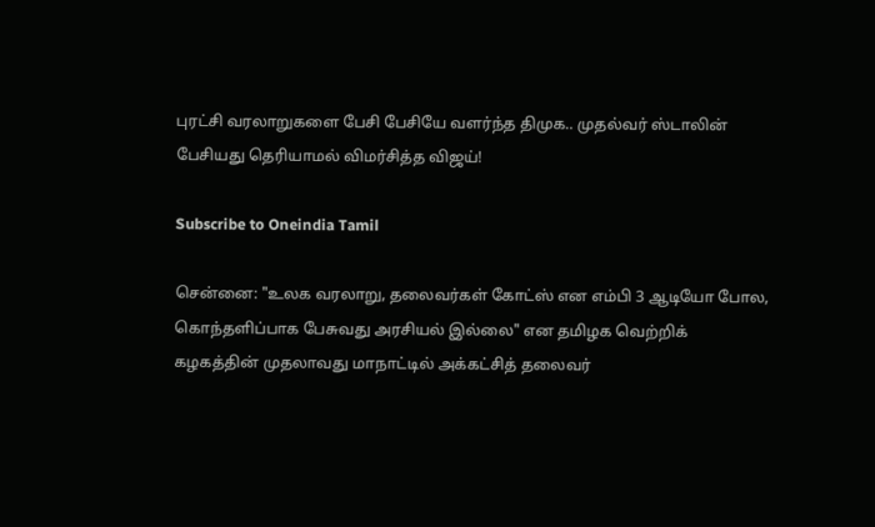புரட்சி வரலாறுகளை பேசி பேசியே வளர்ந்த திமுக.. முதல்வர் ஸ்டாலின் பேசியது தெரியாமல் விமர்சித்த விஜய்!

Subscribe to Oneindia Tamil

சென்னை: "உலக வரலாறு, தலைவர்கள் கோட்ஸ் என எம்பி 3 ஆடியோ போல, கொந்தளிப்பாக பேசுவது அரசியல் இல்லை" என தமிழக வெற்றிக் கழகத்தின் முதலாவது மாநாட்டில் அக்கட்சித் தலைவர்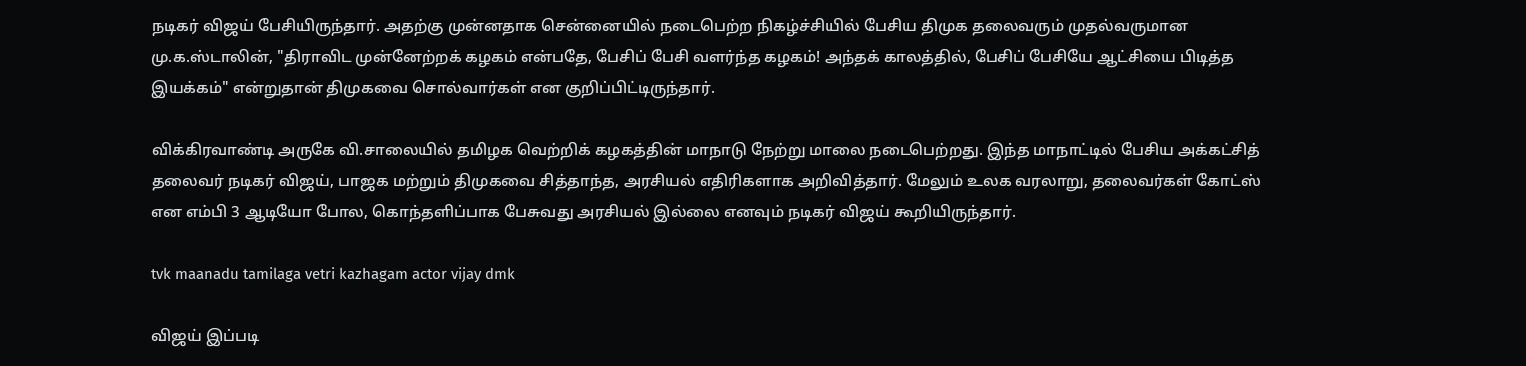நடிகர் விஜய் பேசியிருந்தார். அதற்கு முன்னதாக சென்னையில் நடைபெற்ற நிகழ்ச்சியில் பேசிய திமுக தலைவரும் முதல்வருமான மு.க.ஸ்டாலின், "திராவிட முன்னேற்றக் கழகம் என்பதே, பேசிப் பேசி வளர்ந்த கழகம்! அந்தக் காலத்தில், பேசிப் பேசியே ஆட்சியை பிடித்த இயக்கம்" என்றுதான் திமுகவை சொல்வார்கள் என குறிப்பிட்டிருந்தார்.

விக்கிரவாண்டி அருகே வி.சாலையில் தமிழக வெற்றிக் கழகத்தின் மாநாடு நேற்று மாலை நடைபெற்றது. இந்த மாநாட்டில் பேசிய அக்கட்சித் தலைவர் நடிகர் விஜய், பாஜக மற்றும் திமுகவை சித்தாந்த, அரசியல் எதிரிகளாக அறிவித்தார். மேலும் உலக வரலாறு, தலைவர்கள் கோட்ஸ் என எம்பி 3 ஆடியோ போல, கொந்தளிப்பாக பேசுவது அரசியல் இல்லை எனவும் நடிகர் விஜய் கூறியிருந்தார்.

tvk maanadu tamilaga vetri kazhagam actor vijay dmk

விஜய் இப்படி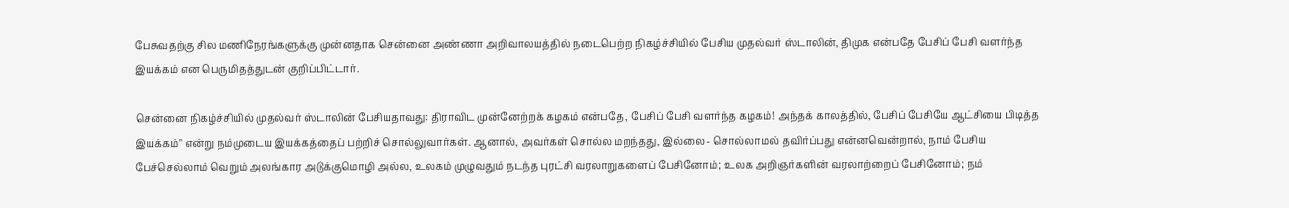பேசுவதற்கு சில மணிநேரங்களுக்கு முன்னதாக சென்னை அண்ணா அறிவாலயத்தில் நடைபெற்ற நிகழ்ச்சியில் பேசிய முதல்வர் ஸ்டாலின், திமுக என்பதே பேசிப் பேசி வளர்ந்த இயக்கம் என பெருமிதத்துடன் குறிப்பிட்டார்.

சென்னை நிகழ்ச்சியில் முதல்வர் ஸ்டாலின் பேசியதாவது: திராவிட முன்னேற்றக் கழகம் என்பதே, பேசிப் பேசி வளர்ந்த கழகம்! அந்தக் காலத்தில், பேசிப் பேசியே ஆட்சியை பிடித்த இயக்கம்" என்று நம்முடைய இயக்கத்தைப் பற்றிச் சொல்லுவார்கள். ஆனால், அவர்கள் சொல்ல மறந்தது, இல்லை- சொல்லாமல் தவிர்ப்பது என்னவென்றால், நாம் பேசிய பேச்செல்லாம் வெறும் அலங்கார அடுக்குமொழி அல்ல, உலகம் முழுவதும் நடந்த புரட்சி வரலாறுகளைப் பேசினோம்; உலக அறிஞர்களின் வரலாற்றைப் பேசினோம்; நம்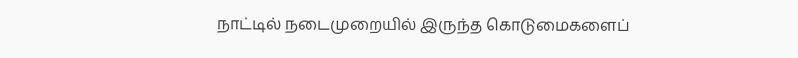நாட்டில் நடைமுறையில் இருந்த கொடுமைகளைப்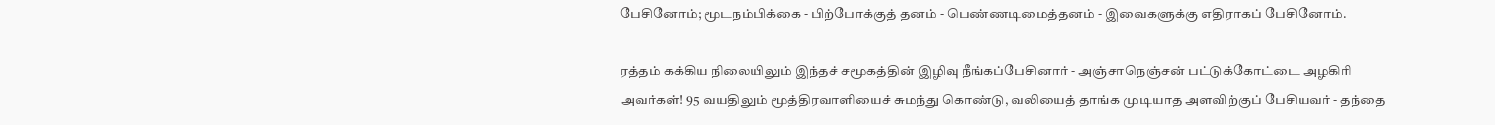பேசினோம்; மூடநம்பிக்கை - பிற்போக்குத் தனம் - பெண்ணடிமைத்தனம் - இவைகளுக்கு எதிராகப் பேசினோம்.

ரத்தம் கக்கிய நிலையிலும் இந்தச் சமூகத்தின் இழிவு நீங்கப்பேசினார் - அஞ்சாநெஞ்சன் பட்டுக்கோட்டை அழகிரி அவர்கள்! 95 வயதிலும் மூத்திரவாளியைச் சுமந்து கொண்டு, வலியைத் தாங்க முடியாத அளவிற்குப் பேசியவர் - தந்தை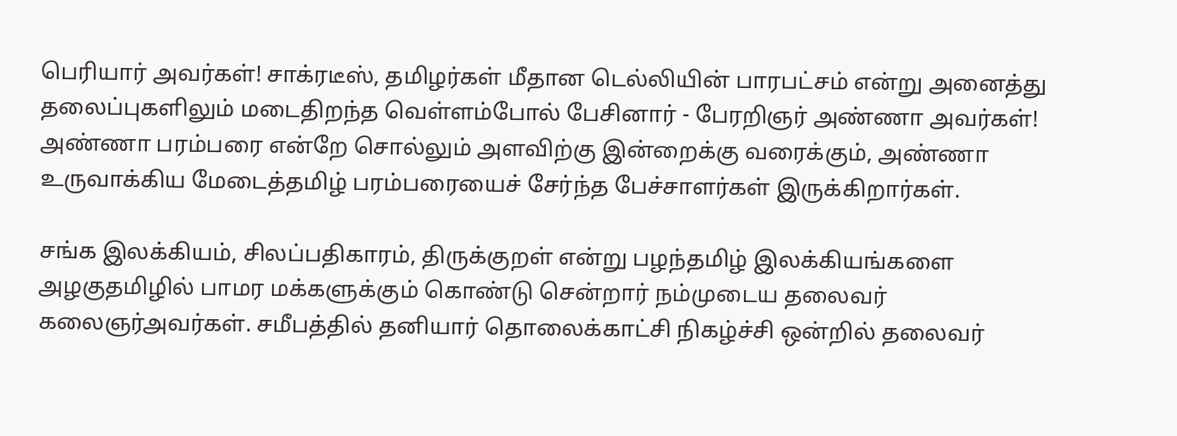பெரியார் அவர்கள்! சாக்ரடீஸ், தமிழர்கள் மீதான டெல்லியின் பாரபட்சம் என்று அனைத்து தலைப்புகளிலும் மடைதிறந்த வெள்ளம்போல் பேசினார் - பேரறிஞர் அண்ணா அவர்கள்! அண்ணா பரம்பரை என்றே சொல்லும் அளவிற்கு இன்றைக்கு வரைக்கும், அண்ணா உருவாக்கிய மேடைத்தமிழ் பரம்பரையைச் சேர்ந்த பேச்சாளர்கள் இருக்கிறார்கள்.

சங்க இலக்கியம், சிலப்பதிகாரம், திருக்குறள் என்று பழந்தமிழ் இலக்கியங்களை அழகுதமிழில் பாமர மக்களுக்கும் கொண்டு சென்றார் நம்முடைய தலைவர் கலைஞர்அவர்கள். சமீபத்தில் தனியார் தொலைக்காட்சி நிகழ்ச்சி ஒன்றில் தலைவர்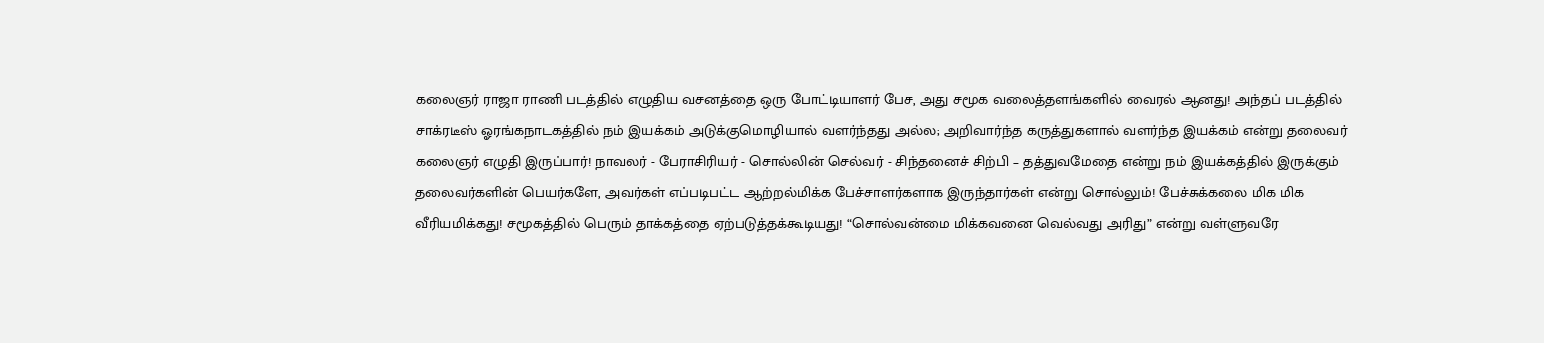கலைஞர் ராஜா ராணி படத்தில் எழுதிய வசனத்தை ஒரு போட்டியாளர் பேச, அது சமூக வலைத்தளங்களில் வைரல் ஆனது! அந்தப் படத்தில் சாக்ரடீஸ் ஓரங்கநாடகத்தில் நம் இயக்கம் அடுக்குமொழியால் வளர்ந்தது அல்ல; அறிவார்ந்த கருத்துகளால் வளர்ந்த இயக்கம் என்று தலைவர் கலைஞர் எழுதி இருப்பார்! நாவலர் - பேராசிரியர் - சொல்லின் செல்வர் - சிந்தனைச் சிற்பி – தத்துவமேதை என்று நம் இயக்கத்தில் இருக்கும் தலைவர்களின் பெயர்களே, அவர்கள் எப்படிபட்ட ஆற்றல்மிக்க பேச்சாளர்களாக இருந்தார்கள் என்று சொல்லும்! பேச்சுக்கலை மிக மிக வீரியமிக்கது! சமூகத்தில் பெரும் தாக்கத்தை ஏற்படுத்தக்கூடியது! “சொல்வன்மை மிக்கவனை வெல்வது அரிது” என்று வள்ளுவரே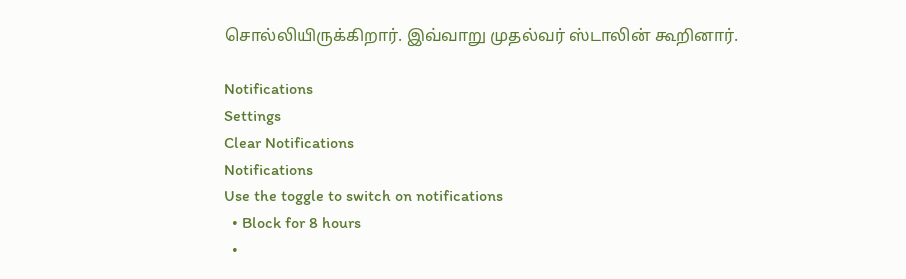சொல்லியிருக்கிறார். இவ்வாறு முதல்வர் ஸ்டாலின் கூறினார்.

Notifications
Settings
Clear Notifications
Notifications
Use the toggle to switch on notifications
  • Block for 8 hours
  •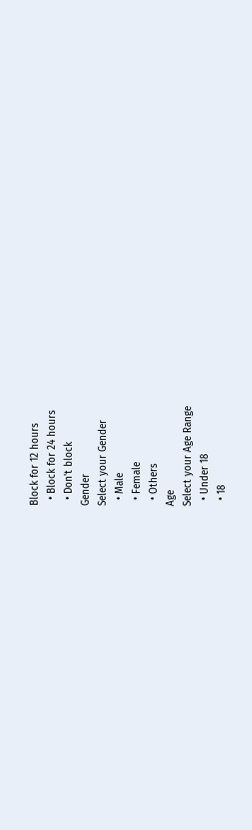Block for 12 hours
  • Block for 24 hours
  • Don't block
Gender
Select your Gender
  • Male
  • Female
  • Others
Age
Select your Age Range
  • Under 18
  • 18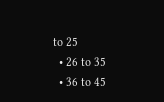to 25
  • 26 to 35
  • 36 to 45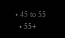• 45 to 55
  • 55+